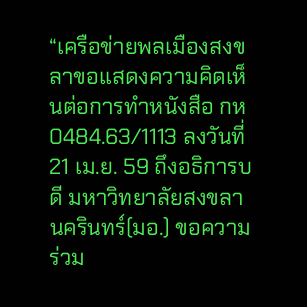“เครือข่ายพลเมืองสงขลาขอแสดงความคิดเห็นต่อการทำหนังสือ กห 0484.63/1113 ลงวันที่ 21 เม.ย. 59 ถึงอธิการบดี มหาวิทยาลัยสงขลานครินทร์(มอ.) ขอความร่วม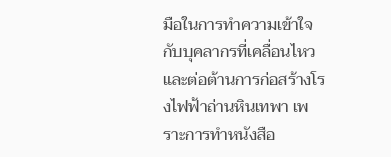มือในการทำความเข้าใจกับบุคลากรที่เคลื่อนไหวและต่อต้านการก่อสร้างโรงไฟฟ้าถ่านหินเทพา เพราะการทำหนังสือ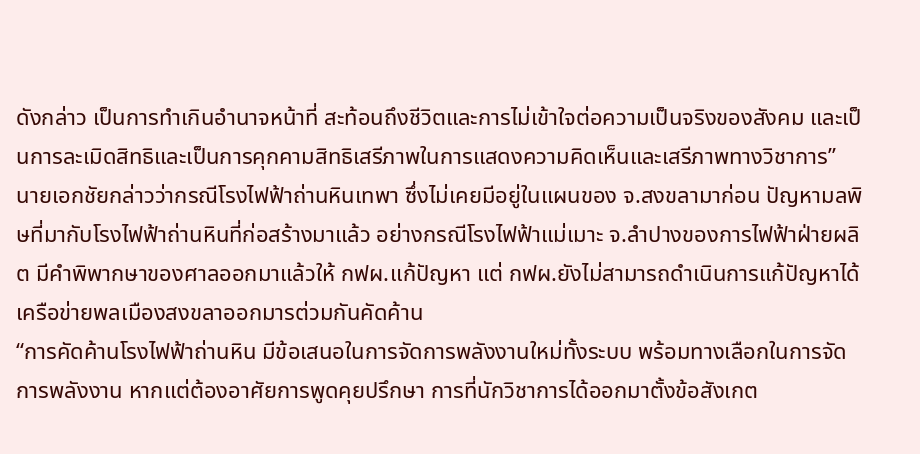ดังกล่าว เป็นการทำเกินอำนาจหน้าที่ สะท้อนถึงชีวิตและการไม่เข้าใจต่อความเป็นจริงของสังคม และเป็นการละเมิดสิทธิและเป็นการคุกคามสิทธิเสรีภาพในการแสดงความคิดเห็นและเสรีภาพทางวิชาการ”
นายเอกชัยกล่าวว่ากรณีโรงไฟฟ้าถ่านหินเทพา ซึ่งไม่เคยมีอยู่ในแผนของ จ.สงขลามาก่อน ปัญหามลพิษที่มากับโรงไฟฟ้าถ่านหินที่ก่อสร้างมาแล้ว อย่างกรณีโรงไฟฟ้าแม่เมาะ จ.ลำปางของการไฟฟ้าฝ่ายผลิต มีคำพิพากษาของศาลออกมาแล้วให้ กฟผ.แก้ปัญหา แต่ กฟผ.ยังไม่สามารถดำเนินการแก้ปัญหาได้ เครือข่ายพลเมืองสงขลาออกมารต่วมกันคัดค้าน
“การคัดค้านโรงไฟฟ้าถ่านหิน มีข้อเสนอในการจัดการพลังงานใหม่ทั้งระบบ พร้อมทางเลือกในการจัดการพลังงาน หากแต่ต้องอาศัยการพูดคุยปรึกษา การที่นักวิชาการได้ออกมาตั้งข้อสังเกต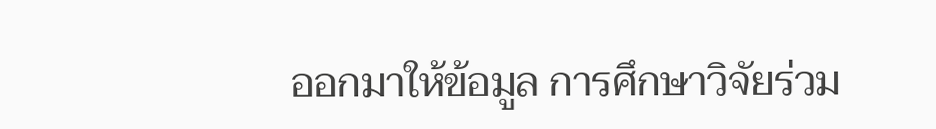ออกมาให้ข้อมูล การศึกษาวิจัยร่วม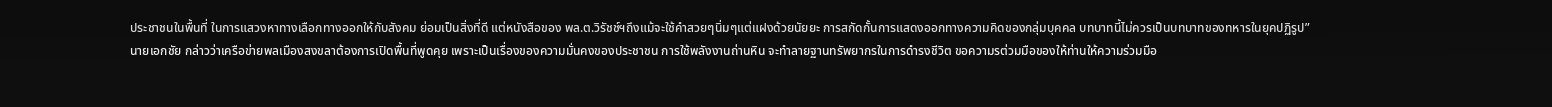ประชาชนในพื้นที่ ในการแสวงหาทางเลือกทางออกให้กับสังคม ย่อมเป็นสิ่งที่ดี แต่หนังสือของ พล.ต.วิรัชช์ฯถึงแม้จะใช้คำสวยๆนิ่มๆแต่แฝงด้วยนัยยะ การสกัดกั้นการแสดงออกทางความคิดของกลุ่มบุคคล บทบาทนี้ไม่ควรเป็นบทบาทของทหารในยุคปฏิรูป”
นายเอกชัย กล่าวว่าเครือข่ายพลเมืองสงขลาต้องการเปิดพื้นที่พูดคุย เพราะเป็นเรื่องของความมั่นคงของประชาชน การใช้พลังงานถ่านหิน จะทำลายฐานทรัพยากรในการดำรงชีวิต ขอความรต่วมมือของให้ท่านให้ความร่วมมือ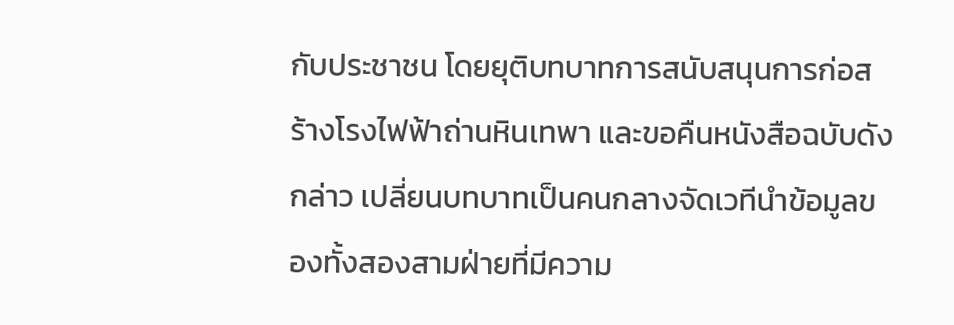กับประชาชน โดยยุติบทบาทการสนับสนุนการก่อสร้างโรงไฟฟ้าถ่านหินเทพา และขอคืนหนังสือฉบับดังกล่าว เปลี่ยนบทบาทเป็นคนกลางจัดเวทีนำข้อมูลของทั้งสองสามฝ่ายที่มีความ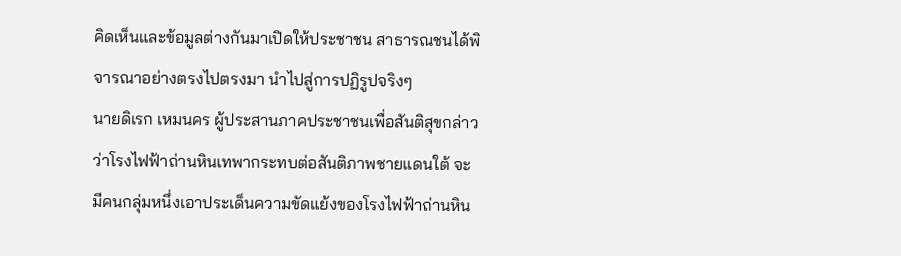คิดเห็นและข้อมูลต่างกันมาเปิดให้ประชาชน สาธารณชนได้พิจารณาอย่างตรงไปตรงมา นำไปสู่การปฏิรูปจริงๆ
นายดิเรก เหมนคร ผู้ประสานภาคประชาชนเพื่อสันติสุขกล่าวว่าโรงไฟฟ้าถ่านหินเทพากระทบต่อสันติภาพชายแดนใต้ จะมีคนกลุ่มหนึ่งเอาประเด็นความขัดแย้งของโรงไฟฟ้าถ่านหิน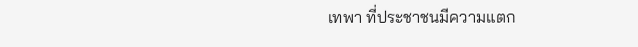เทพา ที่ประชาชนมีความแตก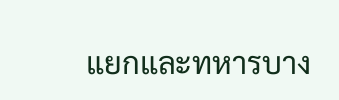แยกและทหารบาง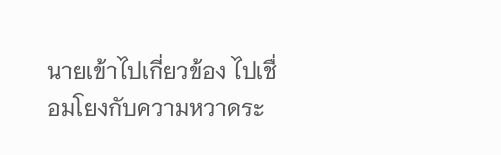นายเข้าไปเกี่ยวข้อง ไปเชื่อมโยงกับความหวาดระ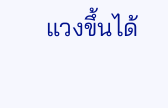แวงขึ้นได้